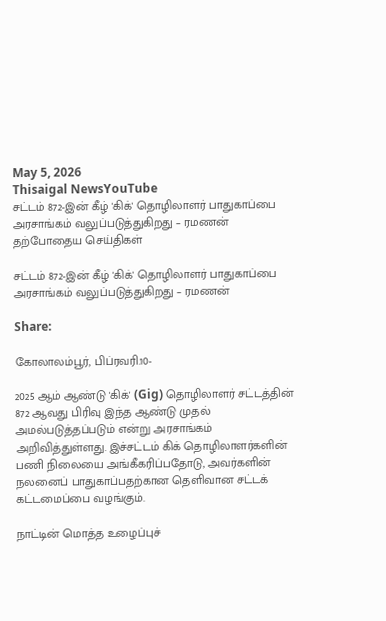May 5, 2026
Thisaigal NewsYouTube
சட்டம் 872-இன் கீழ் 'கிக்' தொழிலாளர் பாதுகாப்பை அரசாங்கம் வலுப்படுத்துகிறது – ரமணன்
தற்போதைய செய்திகள்

சட்டம் 872-இன் கீழ் 'கிக்' தொழிலாளர் பாதுகாப்பை அரசாங்கம் வலுப்படுத்துகிறது – ரமணன்

Share:

கோலாலம்பூர், பிப்ரவரி.10-

2025 ஆம் ஆண்டு 'கிக்' (Gig) தொழிலாளர் சட்டத்தின் 872 ஆவது பிரிவு இந்த ஆண்டு முதல் அமல்படுத்தப்படும் என்று அரசாங்கம் அறிவித்துள்ளது. இச்சட்டம் கிக் தொழிலாளர்களின் பணி நிலையை அங்கீகரிப்பதோடு, அவர்களின் நலனைப் பாதுகாப்பதற்கான தெளிவான சட்டக் கட்டமைப்பை வழங்கும்.

நாட்டின் மொத்த உழைப்புச்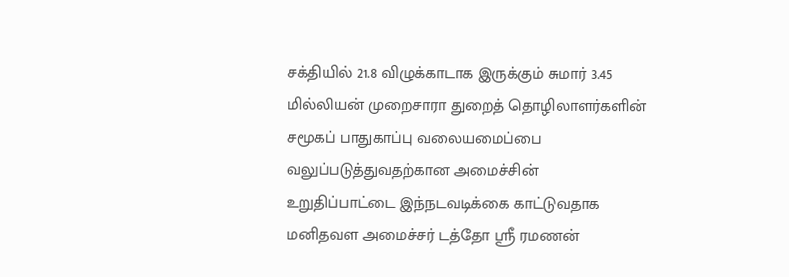சக்தியில் 21.8 விழுக்காடாக இருக்கும் சுமார் 3.45 மில்லியன் முறைசாரா துறைத் தொழிலாளர்களின் சமூகப் பாதுகாப்பு வலையமைப்பை வலுப்படுத்துவதற்கான அமைச்சின் உறுதிப்பாட்டை இந்நடவடிக்கை காட்டுவதாக மனிதவள அமைச்சர் டத்தோ ஶ்ரீ ரமணன்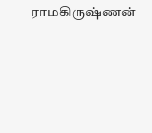ராமகிருஷ்ணன்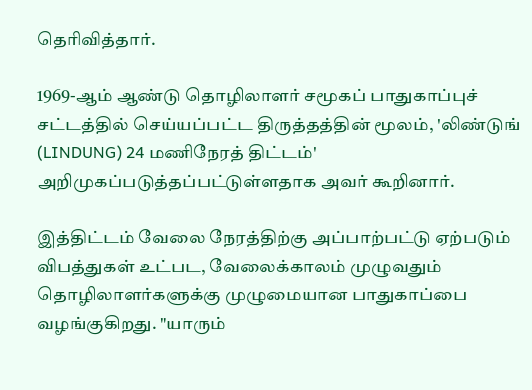தெரிவித்தார்.

1969-ஆம் ஆண்டு தொழிலாளர் சமூகப் பாதுகாப்புச் சட்டத்தில் செய்யப்பட்ட திருத்தத்தின் மூலம், 'லிண்டுங் (LINDUNG) 24 மணிநேரத் திட்டம்' அறிமுகப்படுத்தப்பட்டுள்ளதாக அவர் கூறினார்.

இத்திட்டம் வேலை நேரத்திற்கு அப்பாற்பட்டு ஏற்படும் விபத்துகள் உட்பட, வேலைக்காலம் முழுவதும் தொழிலாளர்களுக்கு முழுமையான பாதுகாப்பை வழங்குகிறது. "யாரும்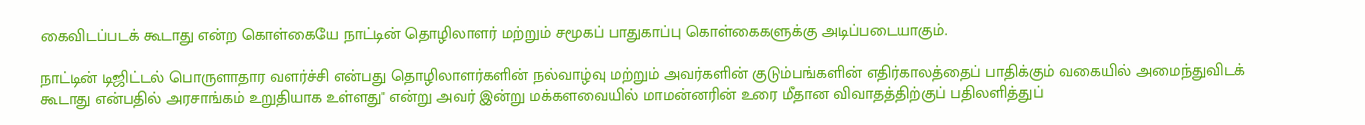கைவிடப்படக் கூடாது என்ற கொள்கையே நாட்டின் தொழிலாளர் மற்றும் சமூகப் பாதுகாப்பு கொள்கைகளுக்கு அடிப்படையாகும்.

நாட்டின் டிஜிட்டல் பொருளாதார வளர்ச்சி என்பது தொழிலாளர்களின் நல்வாழ்வு மற்றும் அவர்களின் குடும்பங்களின் எதிர்காலத்தைப் பாதிக்கும் வகையில் அமைந்துவிடக் கூடாது என்பதில் அரசாங்கம் உறுதியாக உள்ளது" என்று அவர் இன்று மக்களவையில் மாமன்னரின் உரை மீதான விவாதத்திற்குப் பதிலளித்துப்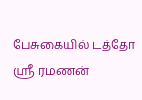பேசுகையில் டத்தோ ஶ்ரீ ரமணன்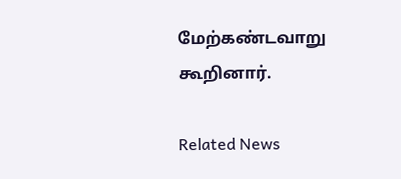மேற்கண்டவாறு கூறினார்.

Related News